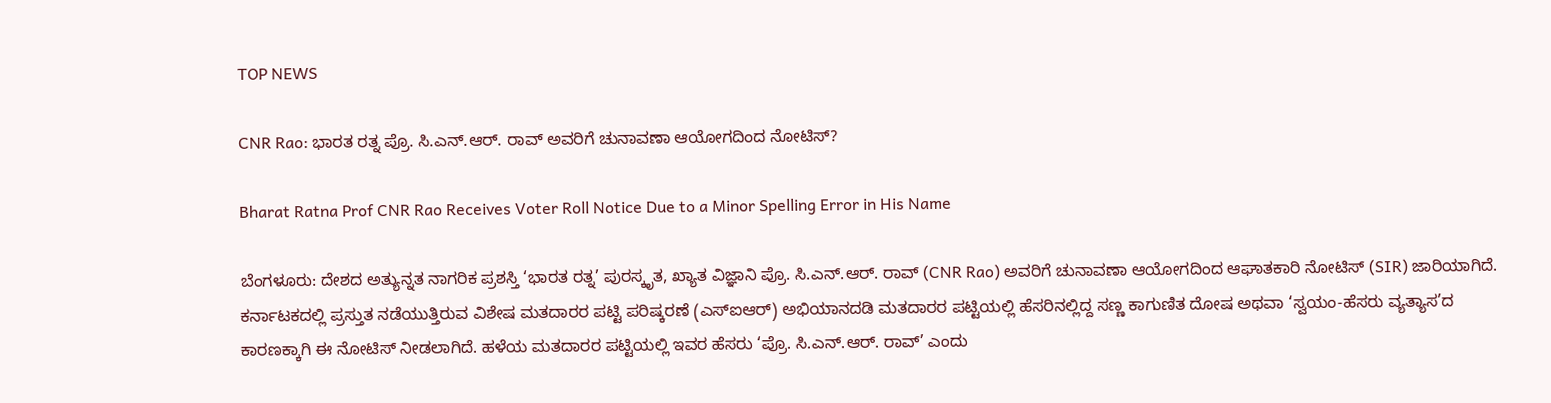TOP NEWS

CNR Rao: ಭಾರತ ರತ್ನ ಪ್ರೊ. ಸಿ.ಎನ್.ಆರ್. ರಾವ್ ಅವರಿಗೆ ಚುನಾವಣಾ ಆಯೋಗದಿಂದ ನೋಟಿಸ್?

Bharat Ratna Prof CNR Rao Receives Voter Roll Notice Due to a Minor Spelling Error in His Name

ಬೆಂಗಳೂರು: ದೇಶದ ಅತ್ಯುನ್ನತ ನಾಗರಿಕ ಪ್ರಶಸ್ತಿ ‘ಭಾರತ ರತ್ನ’ ಪುರಸ್ಕೃತ, ಖ್ಯಾತ ವಿಜ್ಞಾನಿ ಪ್ರೊ. ಸಿ.ಎನ್.ಆರ್. ರಾವ್ (CNR Rao) ಅವರಿಗೆ ಚುನಾವಣಾ ಆಯೋಗದಿಂದ ಆಘಾತಕಾರಿ ನೋಟಿಸ್ (SIR) ಜಾರಿಯಾಗಿದೆ. ಕರ್ನಾಟಕದಲ್ಲಿ ಪ್ರಸ್ತುತ ನಡೆಯುತ್ತಿರುವ ವಿಶೇಷ ಮತದಾರರ ಪಟ್ಟಿ ಪರಿಷ್ಕರಣೆ (ಎಸ್‌ಐಆರ್) ಅಭಿಯಾನದಡಿ ಮತದಾರರ ಪಟ್ಟಿಯಲ್ಲಿ ಹೆಸರಿನಲ್ಲಿದ್ದ ಸಣ್ಣ ಕಾಗುಣಿತ ದೋಷ ಅಥವಾ ‘ಸ್ವಯಂ-ಹೆಸರು ವ್ಯತ್ಯಾಸ’ದ ಕಾರಣಕ್ಕಾಗಿ ಈ ನೋಟಿಸ್ ನೀಡಲಾಗಿದೆ. ಹಳೆಯ ಮತದಾರರ ಪಟ್ಟಿಯಲ್ಲಿ ಇವರ ಹೆಸರು ‘ಪ್ರೊ. ಸಿ.ಎನ್.ಆರ್. ರಾವ್’ ಎಂದು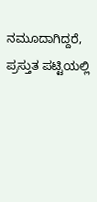ನಮೂದಾಗಿದ್ದರೆ, ಪ್ರಸ್ತುತ ಪಟ್ಟಿಯಲ್ಲಿ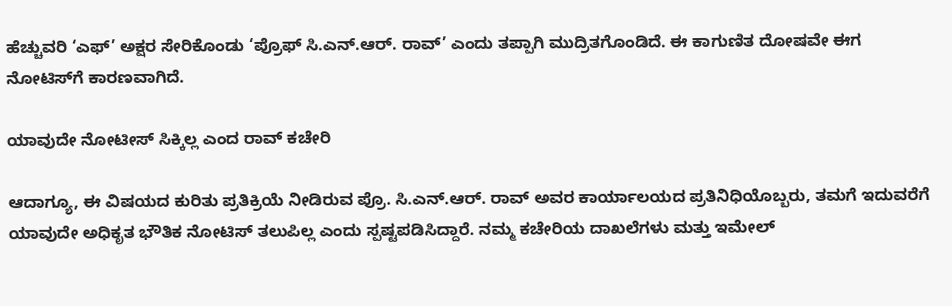ಹೆಚ್ಚುವರಿ ‘ಎಫ್’ ಅಕ್ಷರ ಸೇರಿಕೊಂಡು ‘ಪ್ರೊಫ್ ಸಿ.ಎನ್.ಆರ್. ರಾವ್’ ಎಂದು ತಪ್ಪಾಗಿ ಮುದ್ರಿತಗೊಂಡಿದೆ. ಈ ಕಾಗುಣಿತ ದೋಷವೇ ಈಗ ನೋಟಿಸ್‌ಗೆ ಕಾರಣವಾಗಿದೆ.

ಯಾವುದೇ ನೋಟೀಸ್‌ ಸಿಕ್ಕಿಲ್ಲ ಎಂದ ರಾವ್‌ ಕಚೇರಿ

ಆದಾಗ್ಯೂ, ಈ ವಿಷಯದ ಕುರಿತು ಪ್ರತಿಕ್ರಿಯೆ ನೀಡಿರುವ ಪ್ರೊ. ಸಿ.ಎನ್.ಆರ್. ರಾವ್ ಅವರ ಕಾರ್ಯಾಲಯದ ಪ್ರತಿನಿಧಿಯೊಬ್ಬರು, ತಮಗೆ ಇದುವರೆಗೆ ಯಾವುದೇ ಅಧಿಕೃತ ಭೌತಿಕ ನೋಟಿಸ್ ತಲುಪಿಲ್ಲ ಎಂದು ಸ್ಪಷ್ಟಪಡಿಸಿದ್ದಾರೆ. ನಮ್ಮ ಕಚೇರಿಯ ದಾಖಲೆಗಳು ಮತ್ತು ಇಮೇಲ್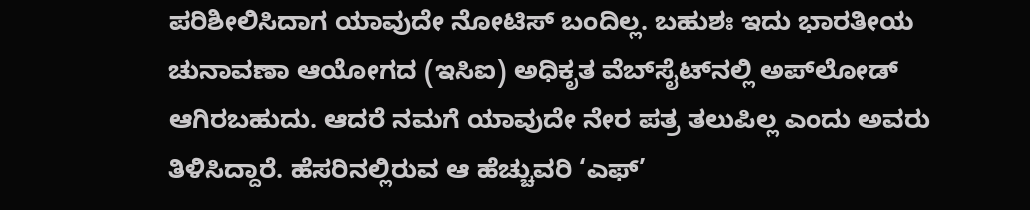ಪರಿಶೀಲಿಸಿದಾಗ ಯಾವುದೇ ನೋಟಿಸ್ ಬಂದಿಲ್ಲ. ಬಹುಶಃ ಇದು ಭಾರತೀಯ ಚುನಾವಣಾ ಆಯೋಗದ (ಇಸಿಐ) ಅಧಿಕೃತ ವೆಬ್‌ಸೈಟ್‌ನಲ್ಲಿ ಅಪ್‌ಲೋಡ್ ಆಗಿರಬಹುದು. ಆದರೆ ನಮಗೆ ಯಾವುದೇ ನೇರ ಪತ್ರ ತಲುಪಿಲ್ಲ ಎಂದು ಅವರು ತಿಳಿಸಿದ್ದಾರೆ. ಹೆಸರಿನಲ್ಲಿರುವ ಆ ಹೆಚ್ಚುವರಿ ‘ಎಫ್’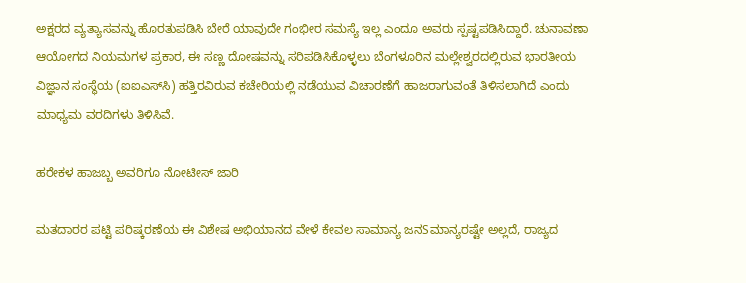ಅಕ್ಷರದ ವ್ಯತ್ಯಾಸವನ್ನು ಹೊರತುಪಡಿಸಿ ಬೇರೆ ಯಾವುದೇ ಗಂಭೀರ ಸಮಸ್ಯೆ ಇಲ್ಲ ಎಂದೂ ಅವರು ಸ್ಪಷ್ಟಪಡಿಸಿದ್ದಾರೆ. ಚುನಾವಣಾ ಆಯೋಗದ ನಿಯಮಗಳ ಪ್ರಕಾರ, ಈ ಸಣ್ಣ ದೋಷವನ್ನು ಸರಿಪಡಿಸಿಕೊಳ್ಳಲು ಬೆಂಗಳೂರಿನ ಮಲ್ಲೇಶ್ವರದಲ್ಲಿರುವ ಭಾರತೀಯ ವಿಜ್ಞಾನ ಸಂಸ್ಥೆಯ (ಐಐಎಸ್‌ಸಿ) ಹತ್ತಿರವಿರುವ ಕಚೇರಿಯಲ್ಲಿ ನಡೆಯುವ ವಿಚಾರಣೆಗೆ ಹಾಜರಾಗುವಂತೆ ತಿಳಿಸಲಾಗಿದೆ ಎಂದು ಮಾಧ್ಯಮ ವರದಿಗಳು ತಿಳಿಸಿವೆ.

ಹರೇಕಳ ಹಾಜಬ್ಬ ಅವರಿಗೂ ನೋಟೀಸ್‌ ಜಾರಿ

ಮತದಾರರ ಪಟ್ಟಿ ಪರಿಷ್ಕರಣೆಯ ಈ ವಿಶೇಷ ಅಭಿಯಾನದ ವೇಳೆ ಕೇವಲ ಸಾಮಾನ್ಯ ಜನSಮಾನ್ಯರಷ್ಟೇ ಅಲ್ಲದೆ, ರಾಜ್ಯದ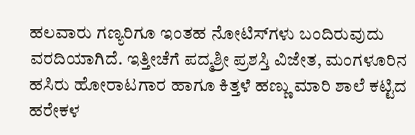ಹಲವಾರು ಗಣ್ಯರಿಗೂ ಇಂತಹ ನೋಟಿಸ್‌ಗಳು ಬಂದಿರುವುದು ವರದಿಯಾಗಿದೆ. ಇತ್ತೀಚೆಗೆ ಪದ್ಮಶ್ರೀ ಪ್ರಶಸ್ತಿ ವಿಜೇತ, ಮಂಗಳೂರಿನ ಹಸಿರು ಹೋರಾಟಗಾರ ಹಾಗೂ ಕಿತ್ತಳೆ ಹಣ್ಣು ಮಾರಿ ಶಾಲೆ ಕಟ್ಟಿದ ಹರೇಕಳ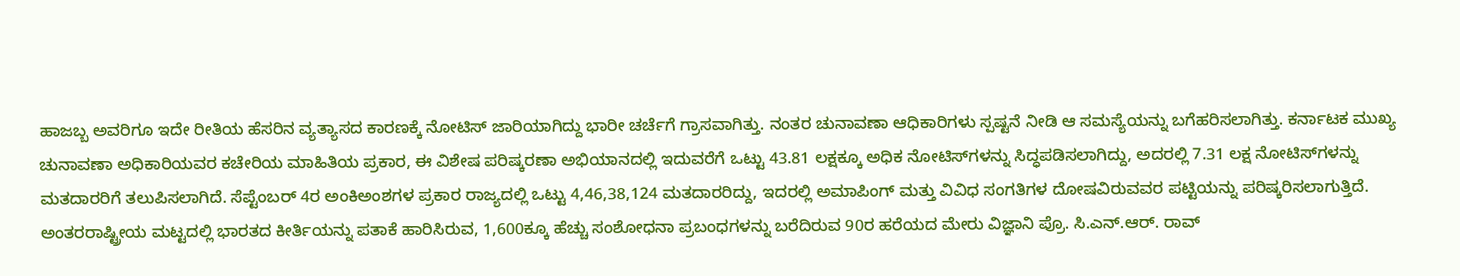ಹಾಜಬ್ಬ ಅವರಿಗೂ ಇದೇ ರೀತಿಯ ಹೆಸರಿನ ವ್ಯತ್ಯಾಸದ ಕಾರಣಕ್ಕೆ ನೋಟಿಸ್ ಜಾರಿಯಾಗಿದ್ದು ಭಾರೀ ಚರ್ಚೆಗೆ ಗ್ರಾಸವಾಗಿತ್ತು. ನಂತರ ಚುನಾವಣಾ ಆಧಿಕಾರಿಗಳು ಸ್ಪಷ್ಟನೆ ನೀಡಿ ಆ ಸಮಸ್ಯೆಯನ್ನು ಬಗೆಹರಿಸಲಾಗಿತ್ತು. ಕರ್ನಾಟಕ ಮುಖ್ಯ ಚುನಾವಣಾ ಅಧಿಕಾರಿಯವರ ಕಚೇರಿಯ ಮಾಹಿತಿಯ ಪ್ರಕಾರ, ಈ ವಿಶೇಷ ಪರಿಷ್ಕರಣಾ ಅಭಿಯಾನದಲ್ಲಿ ಇದುವರೆಗೆ ಒಟ್ಟು 43.81 ಲಕ್ಷಕ್ಕೂ ಅಧಿಕ ನೋಟಿಸ್‌ಗಳನ್ನು ಸಿದ್ಧಪಡಿಸಲಾಗಿದ್ದು, ಅದರಲ್ಲಿ 7.31 ಲಕ್ಷ ನೋಟಿಸ್‌ಗಳನ್ನು ಮತದಾರರಿಗೆ ತಲುಪಿಸಲಾಗಿದೆ. ಸೆಪ್ಟೆಂಬರ್ 4ರ ಅಂಕಿಅಂಶಗಳ ಪ್ರಕಾರ ರಾಜ್ಯದಲ್ಲಿ ಒಟ್ಟು 4,46,38,124 ಮತದಾರರಿದ್ದು, ಇದರಲ್ಲಿ ಅಮಾಪಿಂಗ್ ಮತ್ತು ವಿವಿಧ ಸಂಗತಿಗಳ ದೋಷವಿರುವವರ ಪಟ್ಟಿಯನ್ನು ಪರಿಷ್ಕರಿಸಲಾಗುತ್ತಿದೆ. ಅಂತರರಾಷ್ಟ್ರೀಯ ಮಟ್ಟದಲ್ಲಿ ಭಾರತದ ಕೀರ್ತಿಯನ್ನು ಪತಾಕೆ ಹಾರಿಸಿರುವ, 1,600ಕ್ಕೂ ಹೆಚ್ಚು ಸಂಶೋಧನಾ ಪ್ರಬಂಧಗಳನ್ನು ಬರೆದಿರುವ 90ರ ಹರೆಯದ ಮೇರು ವಿಜ್ಞಾನಿ ಪ್ರೊ. ಸಿ.ಎನ್.ಆರ್. ರಾವ್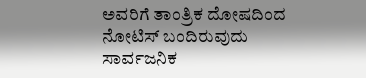ಅವರಿಗೆ ತಾಂತ್ರಿಕ ದೋಷದಿಂದ ನೋಟಿಸ್ ಬಂದಿರುವುದು ಸಾರ್ವಜನಿಕ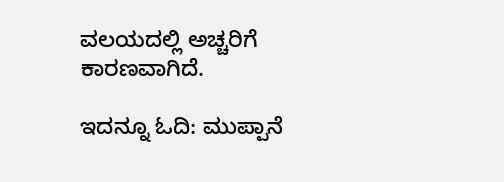ವಲಯದಲ್ಲಿ ಅಚ್ಚರಿಗೆ ಕಾರಣವಾಗಿದೆ.

ಇದನ್ನೂ ಓದಿ: ಮುಪ್ಪಾನೆ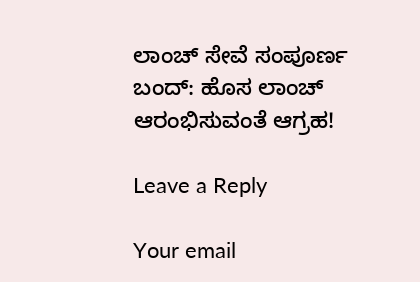ಲಾಂಚ್ ಸೇವೆ ಸಂಪೂರ್ಣ ಬಂದ್: ಹೊಸ ಲಾಂಚ್ ಆರಂಭಿಸುವಂತೆ ಆಗ್ರಹ!

Leave a Reply

Your email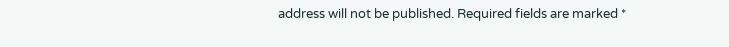address will not be published. Required fields are marked *